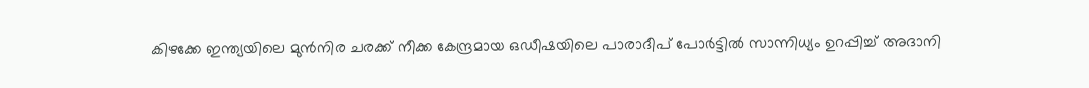കിഴക്കേ ഇന്ത്യയിലെ മുൻനിര ചരക്ക് നീക്ക കേന്ദ്രമായ ഒഡീഷയിലെ പാരാദീപ് പോർട്ടിൽ സാന്നിധ്യം ഉറപ്പിച്ച് അദാനി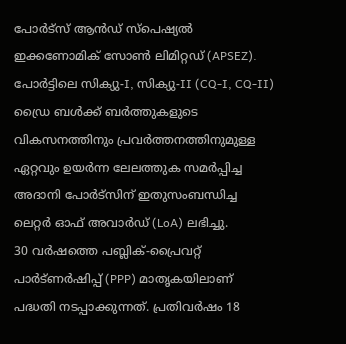പോർട്സ് ആൻഡ് സ്പെഷ്യൽ ഇക്കണോമിക് സോൺ ലിമിറ്റഡ് (APSEZ). പോർട്ടിലെ സിക്യു-I, സിക്യു-II (CQ-I, CQ-II) ഡ്രൈ ബൾക്ക് ബർത്തുകളുടെ വികസനത്തിനും പ്രവർത്തനത്തിനുമുള്ള ഏറ്റവും ഉയർന്ന ലേലത്തുക സമർപ്പിച്ച അദാനി പോർട്സിന് ഇതുസംബന്ധിച്ച ലെറ്റർ ഓഫ് അവാർഡ് (LoA) ലഭിച്ചു.
30 വർഷത്തെ പബ്ലിക്-പ്രൈവറ്റ് പാർട്ണർഷിപ്പ് (PPP) മാതൃകയിലാണ് പദ്ധതി നടപ്പാക്കുന്നത്. പ്രതിവർഷം 18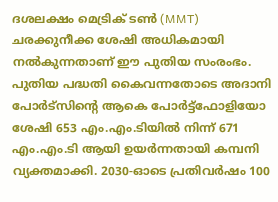ദശലക്ഷം മെട്രിക് ടൺ (MMT) ചരക്കുനീക്ക ശേഷി അധികമായി നൽകുന്നതാണ് ഈ പുതിയ സംരംഭം.
പുതിയ പദ്ധതി കൈവന്നതോടെ അദാനി പോർട്സിന്റെ ആകെ പോർട്ട്ഫോളിയോ ശേഷി 653 എം.എം.ടിയിൽ നിന്ന് 671 എം.എം.ടി ആയി ഉയർന്നതായി കമ്പനി വ്യക്തമാക്കി. 2030-ഓടെ പ്രതിവർഷം 100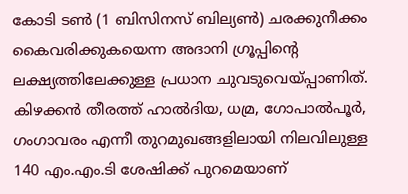കോടി ടൺ (1 ബിസിനസ് ബില്യൺ) ചരക്കുനീക്കം കൈവരിക്കുകയെന്ന അദാനി ഗ്രൂപ്പിന്റെ ലക്ഷ്യത്തിലേക്കുള്ള പ്രധാന ചുവടുവെയ്പ്പാണിത്.
കിഴക്കൻ തീരത്ത് ഹാൽദിയ, ധമ്ര, ഗോപാൽപൂർ, ഗംഗാവരം എന്നീ തുറമുഖങ്ങളിലായി നിലവിലുള്ള 140 എം.എം.ടി ശേഷിക്ക് പുറമെയാണ്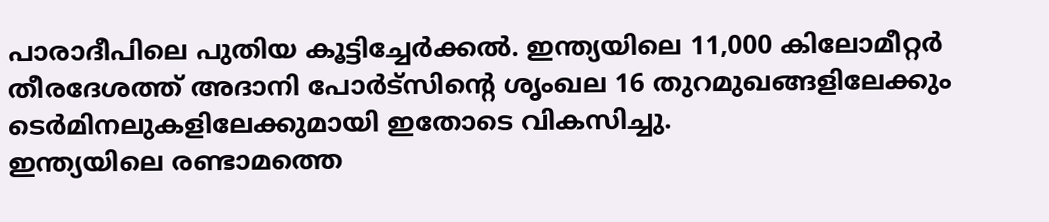പാരാദീപിലെ പുതിയ കൂട്ടിച്ചേർക്കൽ. ഇന്ത്യയിലെ 11,000 കിലോമീറ്റർ തീരദേശത്ത് അദാനി പോർട്സിന്റെ ശൃംഖല 16 തുറമുഖങ്ങളിലേക്കും ടെർമിനലുകളിലേക്കുമായി ഇതോടെ വികസിച്ചു.
ഇന്ത്യയിലെ രണ്ടാമത്തെ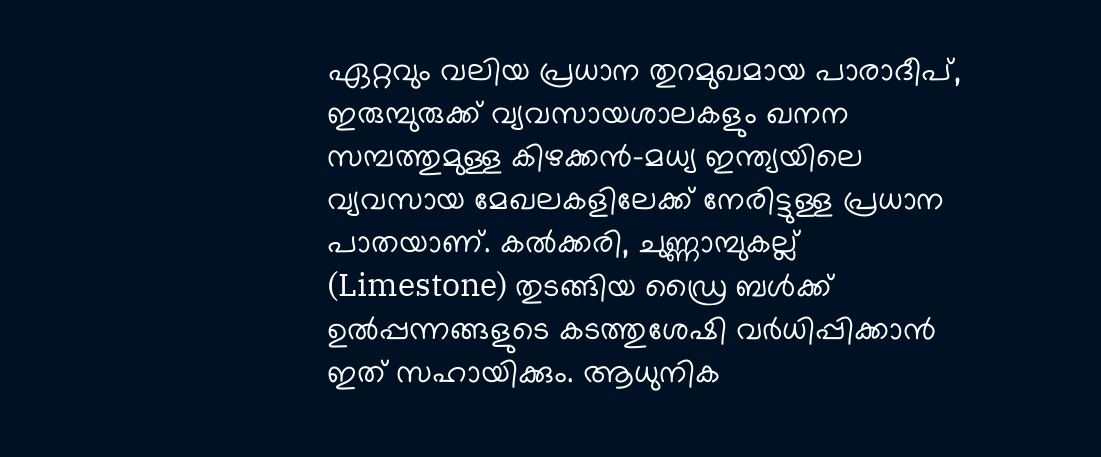ഏറ്റവും വലിയ പ്രധാന തുറമുഖമായ പാരാദീപ്, ഇരുമ്പുരുക്ക് വ്യവസായശാലകളും ഖനന സമ്പത്തുമുള്ള കിഴക്കൻ-മധ്യ ഇന്ത്യയിലെ വ്യവസായ മേഖലകളിലേക്ക് നേരിട്ടുള്ള പ്രധാന പാതയാണ്. കൽക്കരി, ചുണ്ണാമ്പുകല്ല് (Limestone) തുടങ്ങിയ ഡ്രൈ ബൾക്ക് ഉൽപ്പന്നങ്ങളുടെ കടത്തുശേഷി വർധിപ്പിക്കാൻ ഇത് സഹായിക്കും. ആധുനിക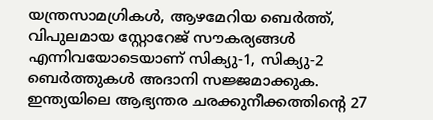യന്ത്രസാമഗ്രികൾ, ആഴമേറിയ ബെർത്ത്, വിപുലമായ സ്റ്റോറേജ് സൗകര്യങ്ങൾ എന്നിവയോടെയാണ് സിക്യു-1, സിക്യു-2 ബെർത്തുകൾ അദാനി സജ്ജമാക്കുക.
ഇന്ത്യയിലെ ആഭ്യന്തര ചരക്കുനീക്കത്തിന്റെ 27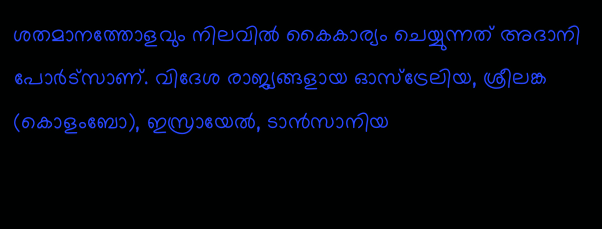ശതമാനത്തോളവും നിലവിൽ കൈകാര്യം ചെയ്യുന്നത് അദാനി പോർട്സാണ്. വിദേശ രാജ്യങ്ങളായ ഓസ്ട്രേലിയ, ശ്രീലങ്ക (കൊളംബോ), ഇസ്രായേൽ, ടാൻസാനിയ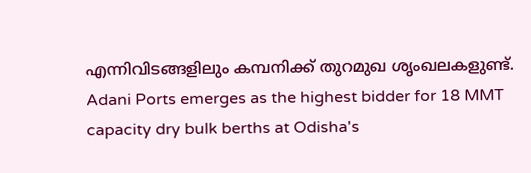എന്നിവിടങ്ങളിലും കമ്പനിക്ക് തുറമുഖ ശൃംഖലകളുണ്ട്.
Adani Ports emerges as the highest bidder for 18 MMT capacity dry bulk berths at Odisha's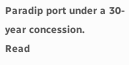Paradip port under a 30-year concession.
Read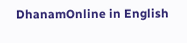DhanamOnline in English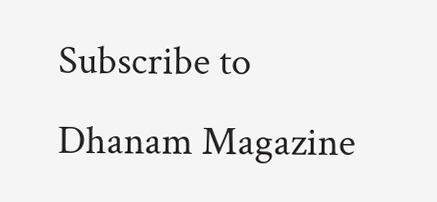Subscribe to Dhanam Magazine